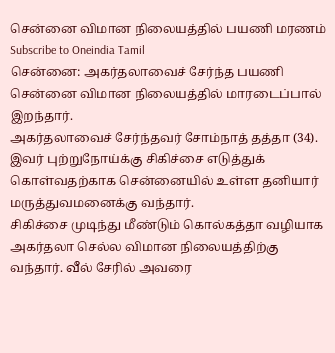சென்னை விமான நிலையத்தில் பயணி மரணம்
Subscribe to Oneindia Tamil
சென்னை: அகர்தலாவைச் சேர்ந்த பயணி சென்னை விமான நிலையத்தில் மாரடைப்பால் இறந்தார்.
அகர்தலாவைச் சேர்ந்தவர் சோம்நாத் தத்தா (34). இவர் புற்றுநோய்க்கு சிகிச்சை எடுத்துக் கொள்வதற்காக சென்னையில் உள்ள தனியார் மருத்துவமனைக்கு வந்தார்.
சிகிச்சை முடிந்து மீண்டும் கொல்கத்தா வழியாக அகர்தலா செல்ல விமான நிலையத்திற்கு வந்தார். வீல் சேரில் அவரை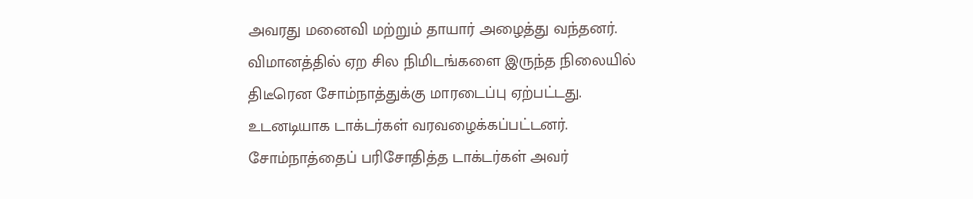அவரது மனைவி மற்றும் தாயார் அழைத்து வந்தனர்.
விமானத்தில் ஏற சில நிமிடங்களை இருந்த நிலையில் திடீரென சோம்நாத்துக்கு மாரடைப்பு ஏற்பட்டது. உடனடியாக டாக்டர்கள் வரவழைக்கப்பட்டனர். சோம்நாத்தைப் பரிசோதித்த டாக்டர்கள் அவர்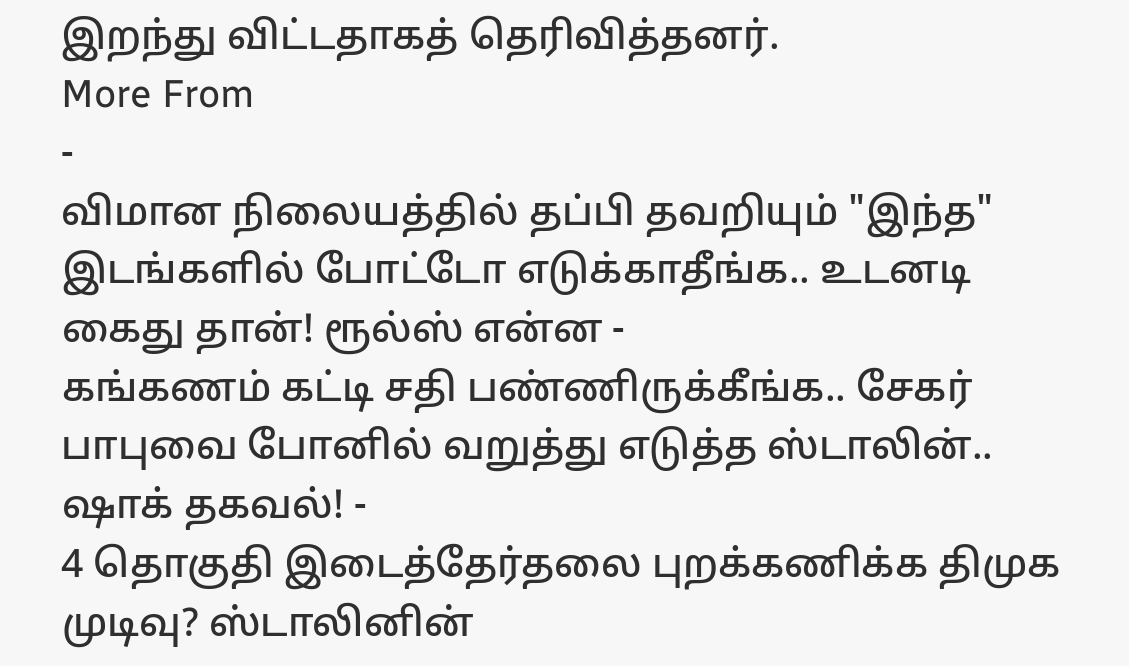இறந்து விட்டதாகத் தெரிவித்தனர்.
More From
-
விமான நிலையத்தில் தப்பி தவறியும் "இந்த" இடங்களில் போட்டோ எடுக்காதீங்க.. உடனடி கைது தான்! ரூல்ஸ் என்ன -
கங்கணம் கட்டி சதி பண்ணிருக்கீங்க.. சேகர் பாபுவை போனில் வறுத்து எடுத்த ஸ்டாலின்.. ஷாக் தகவல்! -
4 தொகுதி இடைத்தேர்தலை புறக்கணிக்க திமுக முடிவு? ஸ்டாலினின்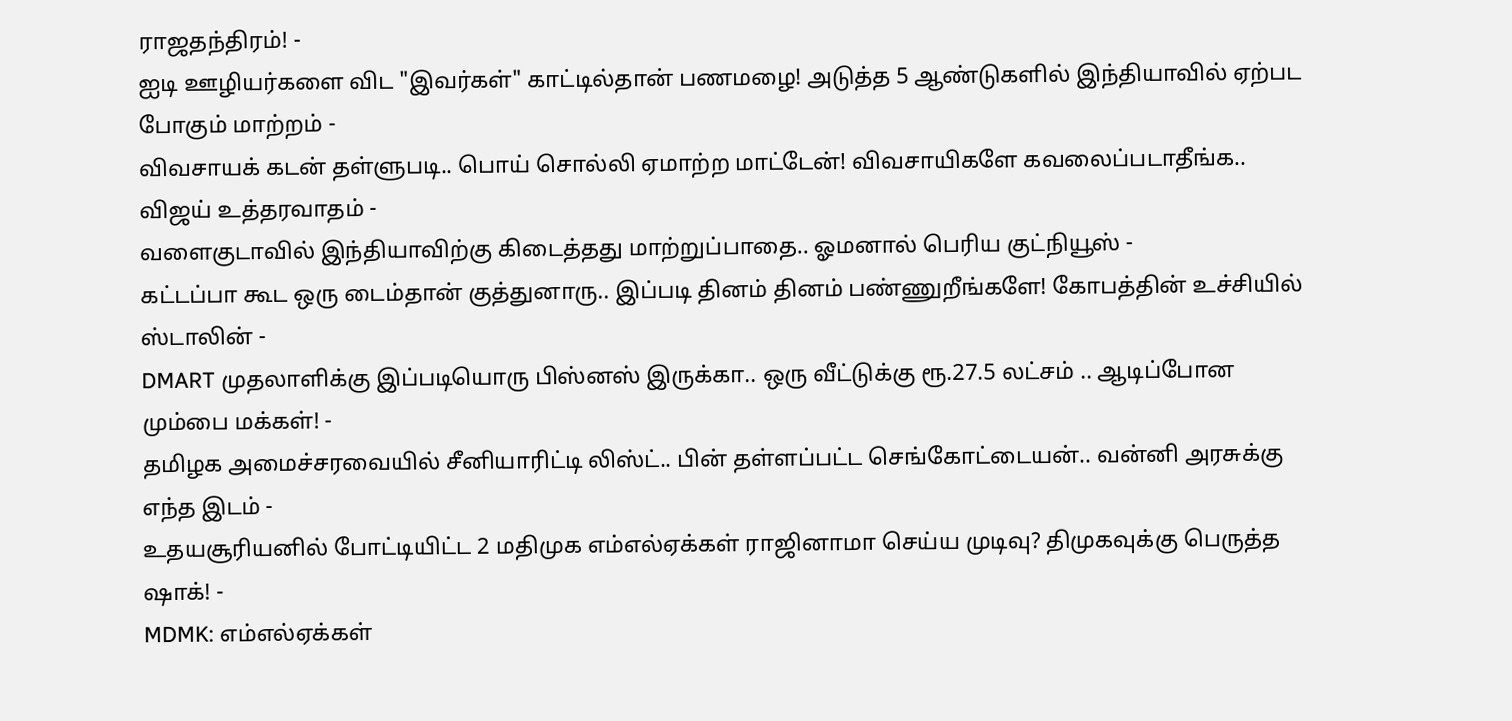ராஜதந்திரம்! -
ஐடி ஊழியர்களை விட "இவர்கள்" காட்டில்தான் பணமழை! அடுத்த 5 ஆண்டுகளில் இந்தியாவில் ஏற்பட போகும் மாற்றம் -
விவசாயக் கடன் தள்ளுபடி.. பொய் சொல்லி ஏமாற்ற மாட்டேன்! விவசாயிகளே கவலைப்படாதீங்க.. விஜய் உத்தரவாதம் -
வளைகுடாவில் இந்தியாவிற்கு கிடைத்தது மாற்றுப்பாதை.. ஓமனால் பெரிய குட்நியூஸ் -
கட்டப்பா கூட ஒரு டைம்தான் குத்துனாரு.. இப்படி தினம் தினம் பண்ணுறீங்களே! கோபத்தின் உச்சியில் ஸ்டாலின் -
DMART முதலாளிக்கு இப்படியொரு பிஸ்னஸ் இருக்கா.. ஒரு வீட்டுக்கு ரூ.27.5 லட்சம் .. ஆடிப்போன மும்பை மக்கள்! -
தமிழக அமைச்சரவையில் சீனியாரிட்டி லிஸ்ட்.. பின் தள்ளப்பட்ட செங்கோட்டையன்.. வன்னி அரசுக்கு எந்த இடம் -
உதயசூரியனில் போட்டியிட்ட 2 மதிமுக எம்எல்ஏக்கள் ராஜினாமா செய்ய முடிவு? திமுகவுக்கு பெருத்த ஷாக்! -
MDMK: எம்எல்ஏக்கள்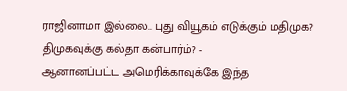ராஜினாமா இல்லை.. புது வியூகம் எடுக்கும் மதிமுக? திமுகவுக்கு கல்தா கன்பார்ம்? -
ஆனானப்பட்ட அமெரிக்காவுக்கே இந்த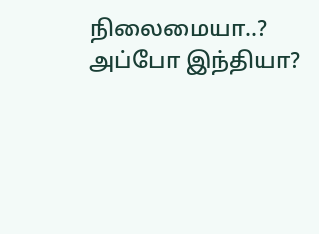நிலைமையா..? அப்போ இந்தியா?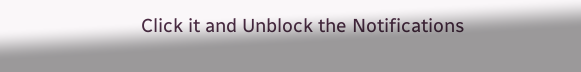Click it and Unblock the Notifications